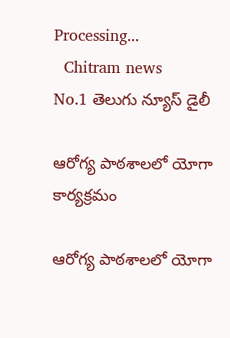Processing...
  Chitram news
No.1 తెలుగు న్యూస్ డైలీ

ఆరోగ్య పాఠశాలలో యోగా కార్యక్రమం

ఆరోగ్య పాఠశాలలో యోగా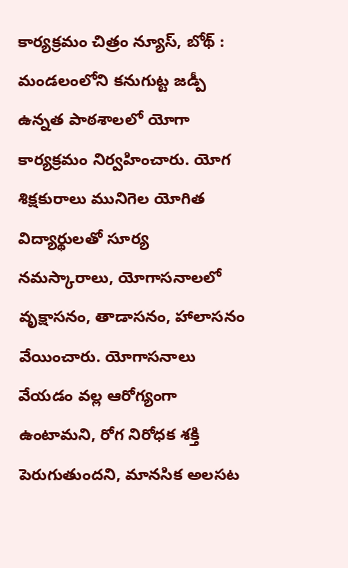కార్యక్రమం చిత్రం న్యూస్, బోథ్ : మండలంలోని కనుగుట్ట జడ్పీ ఉన్నత పాఠశాలలో యోగా కార్యక్రమం నిర్వహించారు. యోగ శిక్షకురాలు మునిగెల యోగిత  విద్యార్థులతో సూర్య నమస్కారాలు, యోగాసనాలలో వృక్షాసనం, తాడాసనం, హాలాసనం వేయించారు. యోగాసనాలు వేయడం వల్ల ఆరోగ్యంగా ఉంటామని, రోగ నిరోధక శక్తి పెరుగుతుందని, మానసిక అలసట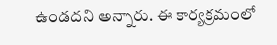ఉండదని అన్నారు. ఈ కార్యక్రమంలో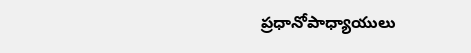ప్రధానోపాధ్యాయులు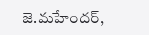జె.మహేందర్,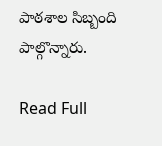పాఠశాల సిబ్బంది పాల్గొన్నారు.

Read Full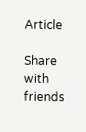Article

Share with friends